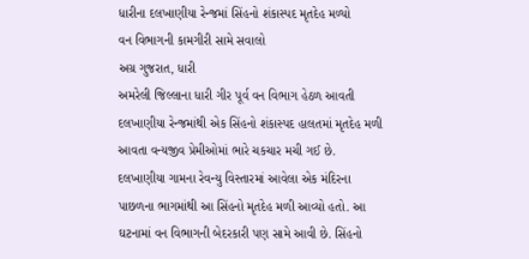ધારીના દલખાણીયા રેન્જમાં સિંહનો શંકાસ્પદ મૃતદેહ મળ્યો
વન વિભાગની કામગીરી સામે સવાલો
અગ્ર ગુજરાત, ધારી
અમરેલી જિલ્લાના ધારી ગીર પૂર્વ વન વિભાગ હેઠળ આવતી દલખાણીયા રેન્જમાંથી એક સિંહનો શંકાસ્પદ હાલતમાં મૃતદેહ મળી આવતા વન્યજીવ પ્રેમીઓમાં ભારે ચકચાર મચી ગઈ છે. દલખાણીયા ગામના રેવન્યુ વિસ્તારમાં આવેલા એક મંદિરના પાછળના ભાગમાંથી આ સિંહનો મૃતદેહ મળી આવ્યો હતો. આ ઘટનામાં વન વિભાગની બેદરકારી પણ સામે આવી છે. સિંહનો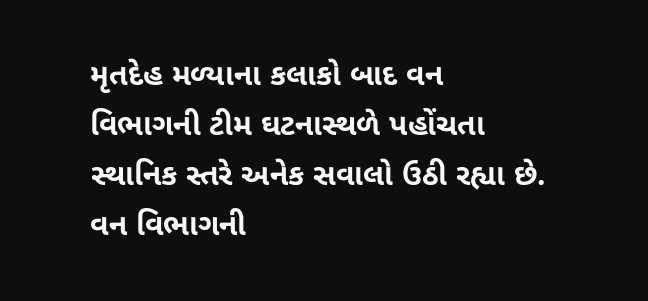મૃતદેહ મળ્યાના કલાકો બાદ વન વિભાગની ટીમ ઘટનાસ્થળે પહોંચતા સ્થાનિક સ્તરે અનેક સવાલો ઉઠી રહ્યા છે. વન વિભાગની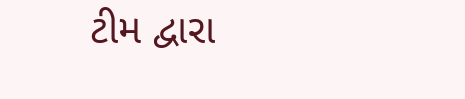ટીમ દ્વારા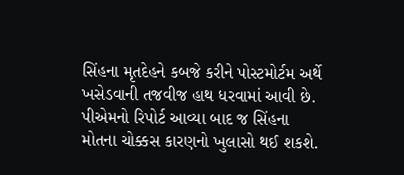સિંહના મૃતદેહને કબજે કરીને પોસ્ટમોર્ટમ અર્થે ખસેડવાની તજવીજ હાથ ધરવામાં આવી છે. પીએમનો રિપોર્ટ આવ્યા બાદ જ સિંહના મોતના ચોક્કસ કારણનો ખુલાસો થઈ શકશે.